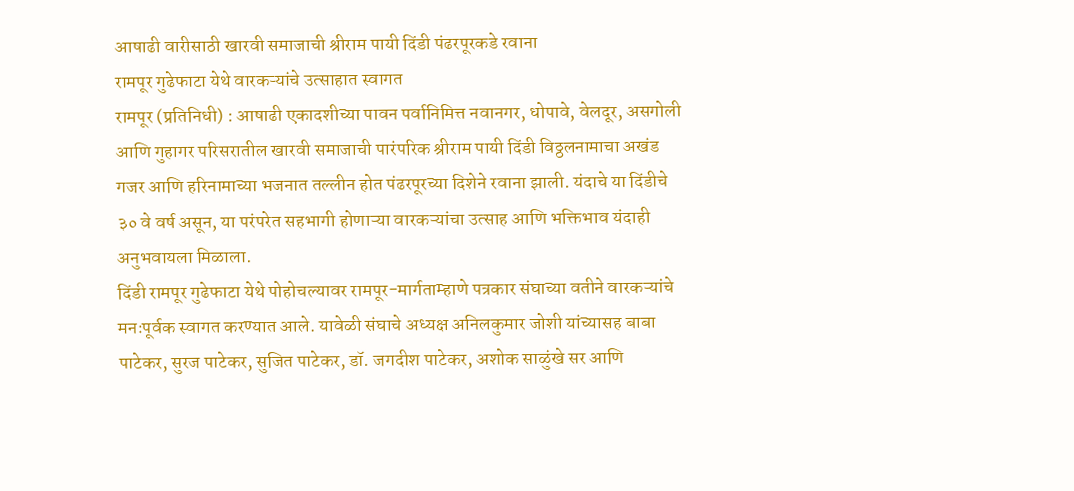आषाढी वारीसाठी खारवी समाजाची श्रीराम पायी दिंडी पंढरपूरकडे रवाना
रामपूर गुढेफाटा येथे वारकऱ्यांचे उत्साहात स्वागत
रामपूर (प्रतिनिधी) : आषाढी एकादशीच्या पावन पर्वानिमित्त नवानगर, धोपावे, वेलदूर, असगोली आणि गुहागर परिसरातील खारवी समाजाची पारंपरिक श्रीराम पायी दिंडी विठ्ठलनामाचा अखंड गजर आणि हरिनामाच्या भजनात तल्लीन होत पंढरपूरच्या दिशेने रवाना झाली. यंदाचे या दिंडीचे ३० वे वर्ष असून, या परंपरेत सहभागी होणाऱ्या वारकऱ्यांचा उत्साह आणि भक्तिभाव यंदाही अनुभवायला मिळाला.
दिंडी रामपूर गुढेफाटा येथे पोहोचल्यावर रामपूर-मार्गताम्हाणे पत्रकार संघाच्या वतीने वारकऱ्यांचे मनःपूर्वक स्वागत करण्यात आले. यावेळी संघाचे अध्यक्ष अनिलकुमार जोशी यांच्यासह बाबा पाटेकर, सुरज पाटेकर, सुजित पाटेकर, डॉ. जगदीश पाटेकर, अशोक साळुंखे सर आणि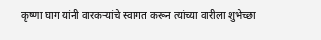कृष्णा घाग यांनी वारकऱ्यांचे स्वागत करून त्यांच्या वारीला शुभेच्छा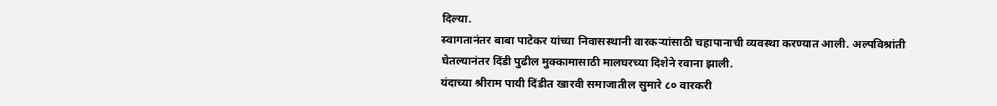दिल्या.
स्वागतानंतर बाबा पाटेकर यांच्या निवासस्थानी वारकऱ्यांसाठी चहापानाची व्यवस्था करण्यात आली. अल्पविश्रांती घेतल्यानंतर दिंडी पुढील मुक्कामासाठी मालघरच्या दिशेने रवाना झाली.
यंदाच्या श्रीराम पायी दिंडीत खारवी समाजातील सुमारे ८० वारकरी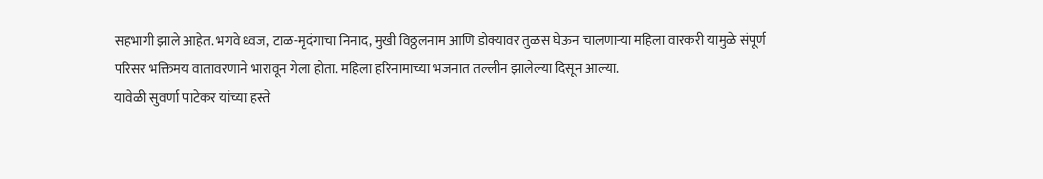सहभागी झाले आहेत. भगवे ध्वज, टाळ-मृदंगाचा निनाद, मुखी विठ्ठलनाम आणि डोक्यावर तुळस घेऊन चालणाऱ्या महिला वारकरी यामुळे संपूर्ण परिसर भक्तिमय वातावरणाने भारावून गेला होता. महिला हरिनामाच्या भजनात तल्लीन झालेल्या दिसून आल्या.
यावेळी सुवर्णा पाटेकर यांच्या हस्ते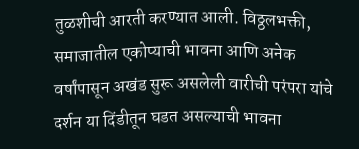तुळशीची आरती करण्यात आली. विठ्ठलभक्ती, समाजातील एकोप्याची भावना आणि अनेक वर्षांपासून अखंड सुरू असलेली वारीची परंपरा यांचे दर्शन या दिंडीतून घडत असल्याची भावना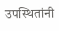उपस्थितांनी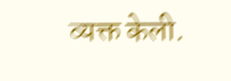व्यक्त केली.